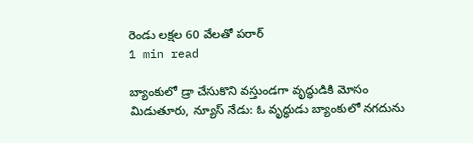రెండు లక్షల 60 వేలతో పరార్
1 min read

బ్యాంకులో డ్రా చేసుకొని వస్తుండగా వృద్ధుడికి మోసం
మిడుతూరు, న్యూస్ నేడు: ఓ వృద్ధుడు బ్యాంకులో నగదును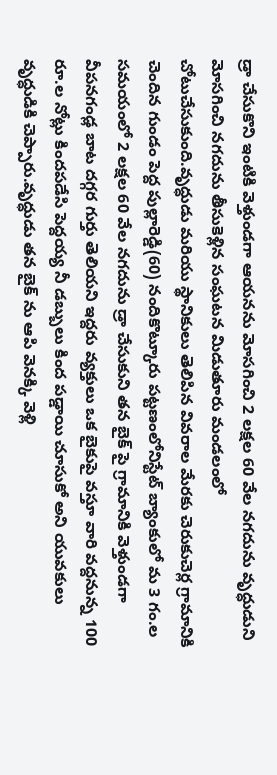డ్రా చేసుకొని ఇంటికి వెళ్తుండగా ఆయనను మోసగించి 2 లక్షల 60 వేల నగదును వృద్ధుడుని మోసగించి నగదును తీసుకెళ్లిన సంఘటన మిడుతూరు మండలంలో చోటుచేసుకుంది.వృద్ధుడు మరియు స్థానికులు తెలిపిన వివరాల మేరకు చెరుకుచెర్ల గ్రామానికి చెందిన గుండం పెద్ద పుల్లారెడ్డి(60) నందికొట్కూరు పట్టణంలోనిస్టేట్ బ్యాంకులో మ 3 గం.ల సమయంలో 2 లక్షల 60 వేల నగదును డ్రా చేసుకుని తన బైక్ పై గ్రామానికి వెళ్తుండగా వీపనగండ్ల బాట దగ్గర గుర్తు తెలియని ఇద్దరు వ్యక్తులు ఒక బైకుపై వస్తూ వారి వద్దనున్న 100 రూ.ల నోట్లు కిందపడేసి పెద్దయ్య నీ డబ్బులు కింద పడ్డాయి చూసుకో అని యువకులు వృద్ధుడికి చెప్పారు.వృద్ధుడు తన బైక్ ను ఆపి వెనక్కి వెళ్లి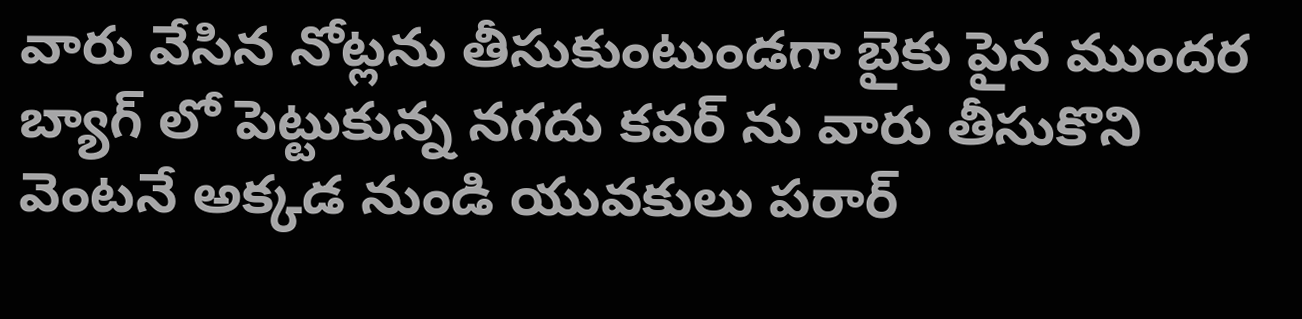వారు వేసిన నోట్లను తీసుకుంటుండగా బైకు పైన ముందర బ్యాగ్ లో పెట్టుకున్న నగదు కవర్ ను వారు తీసుకొని వెంటనే అక్కడ నుండి యువకులు పరార్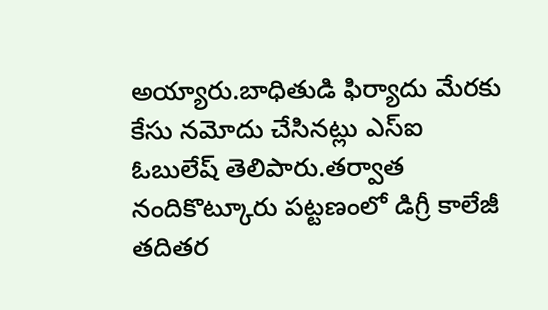అయ్యారు.బాధితుడి ఫిర్యాదు మేరకు కేసు నమోదు చేసినట్లు ఎస్ఐ ఓబులేష్ తెలిపారు.తర్వాత నందికొట్కూరు పట్టణంలో డిగ్రీ కాలేజీ తదితర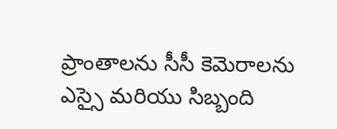ప్రాంతాలను సీసీ కెమెరాలను ఎస్సై మరియు సిబ్బంది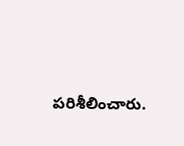పరిశీలించారు.